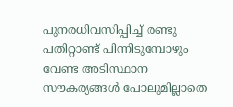പുനരധിവസിപ്പിച്ച് രണ്ടു പതിറ്റാണ്ട് പിന്നിടുമ്പോഴും വേണ്ട അടിസ്ഥാന സൗകര്യങ്ങള്‍ പോലുമില്ലാതെ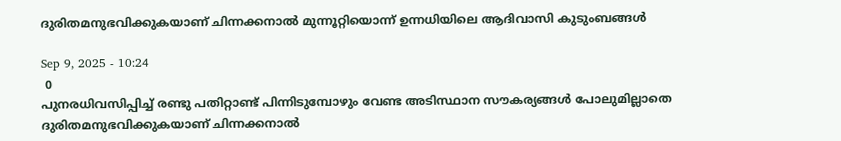ദുരിതമനുഭവിക്കുകയാണ് ചിന്നക്കനാൽ മുന്നൂറ്റിയൊന്ന് ഉന്നധിയിലെ ആദിവാസി കുടുംബങ്ങൾ

Sep 9, 2025 - 10:24
 0
പുനരധിവസിപ്പിച്ച് രണ്ടു പതിറ്റാണ്ട് പിന്നിടുമ്പോഴും വേണ്ട അടിസ്ഥാന സൗകര്യങ്ങള്‍ പോലുമില്ലാതെ ദുരിതമനുഭവിക്കുകയാണ് ചിന്നക്കനാൽ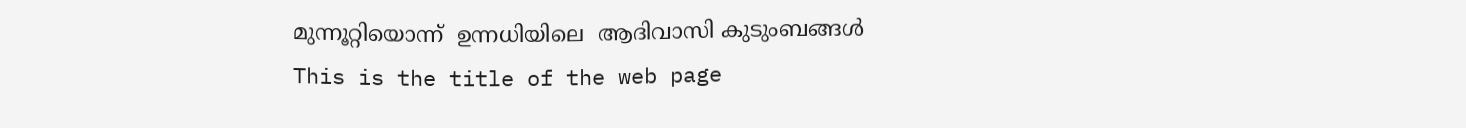മുന്നൂറ്റിയൊന്ന്  ഉന്നധിയിലെ  ആദിവാസി കുടുംബങ്ങൾ
This is the title of the web page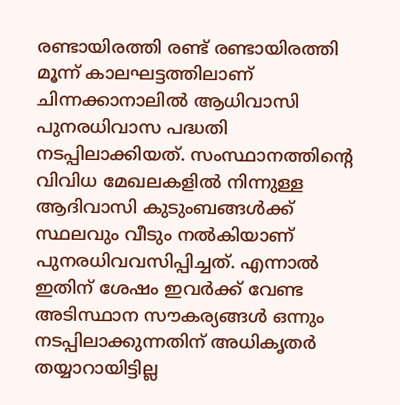രണ്ടായിരത്തി രണ്ട് രണ്ടായിരത്തി മൂന്ന് കാലഘട്ടത്തിലാണ് ചിന്നക്കാനാലില്‍ ആധിവാസി പുനരധിവാസ പദ്ധതി നടപ്പിലാക്കിയത്. സംസ്ഥാനത്തിന്‍റെ വിവിധ മേഖലകളില്‍ നിന്നുള്ള ആദിവാസി കുടുംബങ്ങള്‍ക്ക് സ്ഥലവും വീടും നല്‍കിയാണ് പുനരധിവവസിപ്പിച്ചത്. എന്നാല്‍ ഇതിന് ശേഷം ഇവര്‍ക്ക് വേണ്ട അടിസ്ഥാന സൗകര്യങ്ങള്‍ ഒന്നും നടപ്പിലാക്കുന്നതിന് അധികൃതര്‍ തയ്യാറായിട്ടില്ല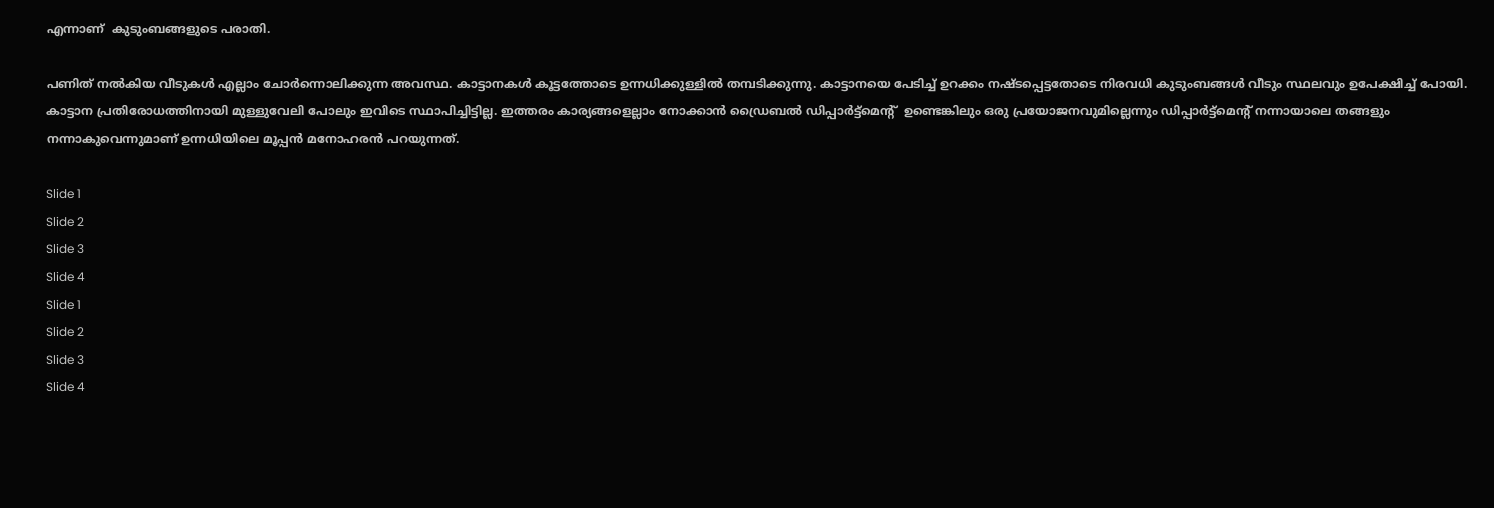എന്നാണ്  കുടുംബങ്ങളുടെ പരാതി.

പണിത് നല്‍കിയ വീടുകള്‍ എല്ലാം ചോര്‍ന്നൊലിക്കുന്ന അവസ്ഥ. കാട്ടാനകൾ കൂട്ടത്തോടെ ഉന്നധിക്കുള്ളില്‍ തമ്പടിക്കുന്നു. കാട്ടാനയെ പേടിച്ച് ഉറക്കം നഷ്ടപ്പെട്ടതോടെ നിരവധി കുടുംബങ്ങള്‍ വീടും സ്ഥലവും ഉപേക്ഷിച്ച് പോയി. കാട്ടാന പ്രതിരോധത്തിനായി മുള്ളുവേലി പോലും ഇവിടെ സ്ഥാപിച്ചിട്ടില്ല. ഇത്തരം കാര്യങ്ങളെല്ലാം നോക്കാന്‍ ഡ്രൈബല്‍ ഡിപ്പാർട്ട്മെന്റ്  ഉണ്ടെങ്കിലും ഒരു പ്രയോജനവുമില്ലെന്നും ഡിപ്പാര്‍ട്ട്മെന്‍റ് നന്നായാലെ തങ്ങളും നന്നാകുവെന്നുമാണ് ഉന്നധിയിലെ മൂപ്പന്‍ മനോഹരന്‍ പറയുന്നത്.

Slide 1
Slide 2
Slide 3
Slide 4
Slide 1
Slide 2
Slide 3
Slide 4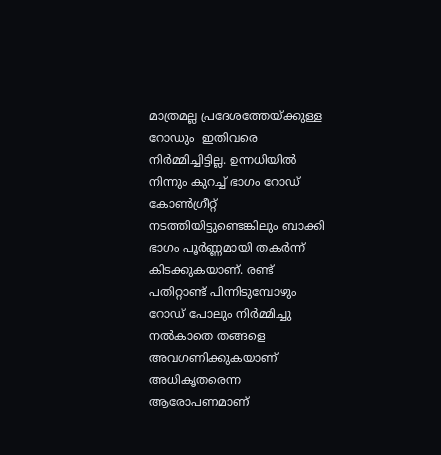മാത്രമല്ല പ്രദേശത്തേയ്ക്കുള്ള റോഡും  ഇതിവരെ നിര്‍മ്മിച്ചിട്ടില്ല. ഉന്നധിയില്‍ നിന്നും കുറച്ച് ഭാഗം റോഡ് കോണ്‍ഗ്രീറ്റ് നടത്തിയിട്ടുണ്ടെങ്കിലും ബാക്കി ഭാഗം പൂര്‍ണ്ണമായി തകര്‍ന്ന് കിടക്കുകയാണ്. രണ്ട് പതിറ്റാണ്ട് പിന്നിടുമ്പോഴും റോഡ് പോലും നിർമ്മിച്ചു നൽകാതെ തങ്ങളെ അവഗണിക്കുകയാണ് അധികൃതരെന്ന ആരോപണമാണ്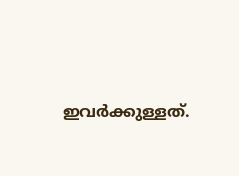ഇവര്‍ക്കുള്ളത്.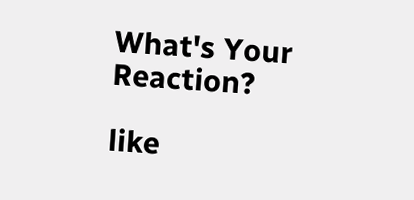What's Your Reaction?

like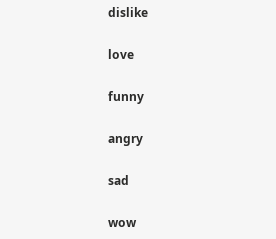dislike

love

funny

angry

sad

wow